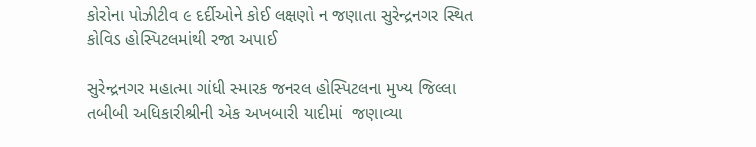કોરોના પોઝીટીવ ૯ દર્દીઓને કોઈ લક્ષણો ન જણાતા સુરેન્દ્રનગર સ્થિત કોવિડ હોસ્પિટલમાંથી રજા અપાઈ

સુરેન્દ્રનગર મહાત્મા ગાંધી સ્મારક જનરલ હોસ્પિટલના મુખ્ય જિલ્લા તબીબી અધિકારીશ્રીની એક અખબારી યાદીમાં  જણાવ્યા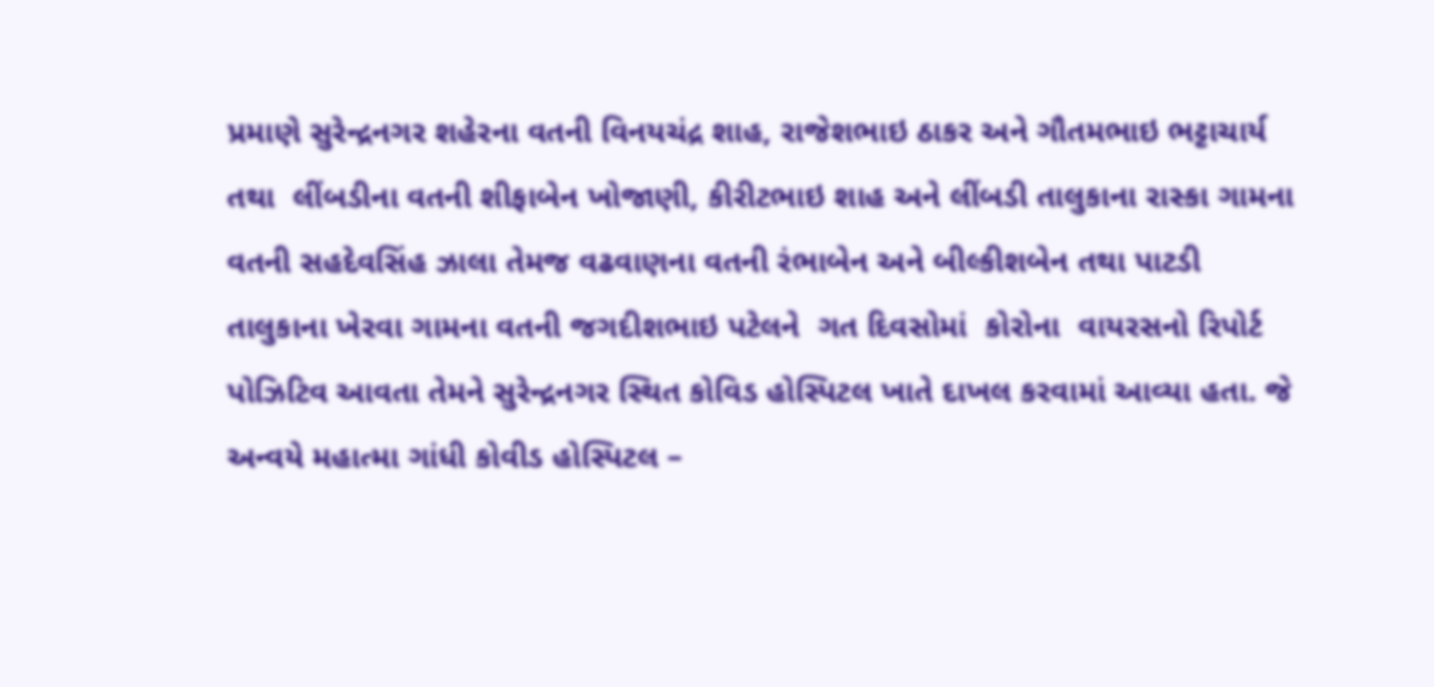પ્રમાણે સુરેન્દ્રનગર શહેરના વતની વિનયચંદ્ર શાહ, રાજેશભાઇ ઠાકર અને ગૌતમભાઇ ભટ્ટાચાર્ય તથા  લીંબડીના વતની શીફાબેન ખોજાણી, કીરીટભાઇ શાહ અને લીંબડી તાલુકાના રાસ્કા ગામના વતની સહદેવસિંહ ઝાલા તેમજ વઢવાણના વતની રંભાબેન અને બીલ્કીશબેન તથા પાટડી તાલુકાના ખેરવા ગામના વતની જગદીશભાઇ પટેલને  ગત દિવસોમાં  કોરોના  વાયરસનો રિપોર્ટ પોઝિટિવ આવતા તેમને સુરેન્દ્રનગર સ્થિત કોવિડ હોસ્પિટલ ખાતે દાખલ કરવામાં આવ્યા હતા. જે અન્વયે મહાત્મા ગાંધી કોવીડ હોસ્પિટલ –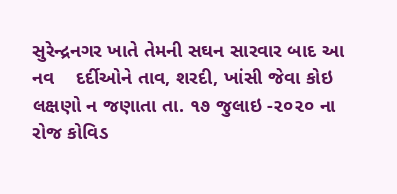સુરેન્દ્રનગર ખાતે તેમની સઘન સારવાર બાદ આ નવ    દર્દીઓને તાવ, શરદી, ખાંસી જેવા કોઇ લક્ષણો ન જણાતા તા. ૧૭ જુલાઇ -૨૦૨૦ ના રોજ કોવિડ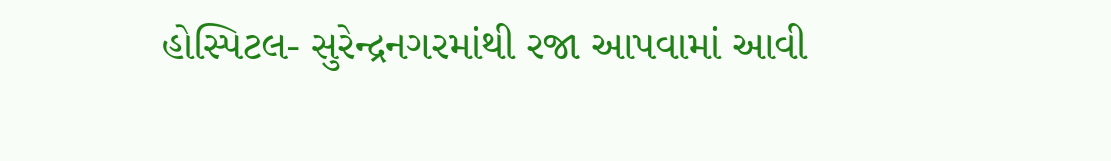હોસ્પિટલ- સુરેન્દ્રનગરમાંથી રજા આપવામાં આવી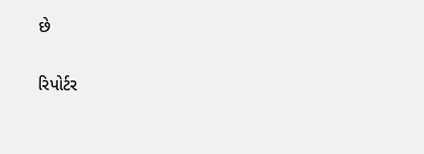છે

રિપોર્ટર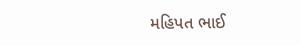મહિપત ભાઈ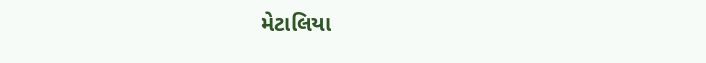મેટાલિયા